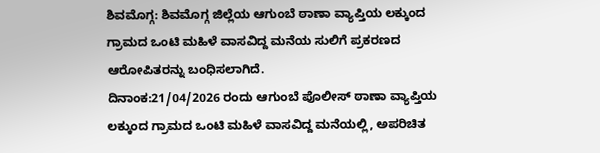ಶಿವಮೊಗ್ಗ: ಶಿವಮೊಗ್ಗ ಜಿಲ್ಲೆಯ ಆಗುಂಬೆ ಠಾಣಾ ವ್ಯಾಪ್ತಿಯ ಲಕ್ಕುಂದ ಗ್ರಾಮದ ಒಂಟಿ ಮಹಿಳೆ ವಾಸವಿದ್ದ ಮನೆಯ ಸುಲಿಗೆ ಪ್ರಕರಣದ ಆರೋಪಿತರನ್ನು ಬಂಧಿಸಲಾಗಿದೆ.
ದಿನಾಂಕ:21/04/2026 ರಂದು ಆಗುಂಬೆ ಪೊಲೀಸ್ ಠಾಣಾ ವ್ಯಾಪ್ತಿಯ ಲಕ್ಕುಂದ ಗ್ರಾಮದ ಒಂಟಿ ಮಹಿಳೆ ವಾಸವಿದ್ದ ಮನೆಯಲ್ಲಿ, ಅಪರಿಚಿತ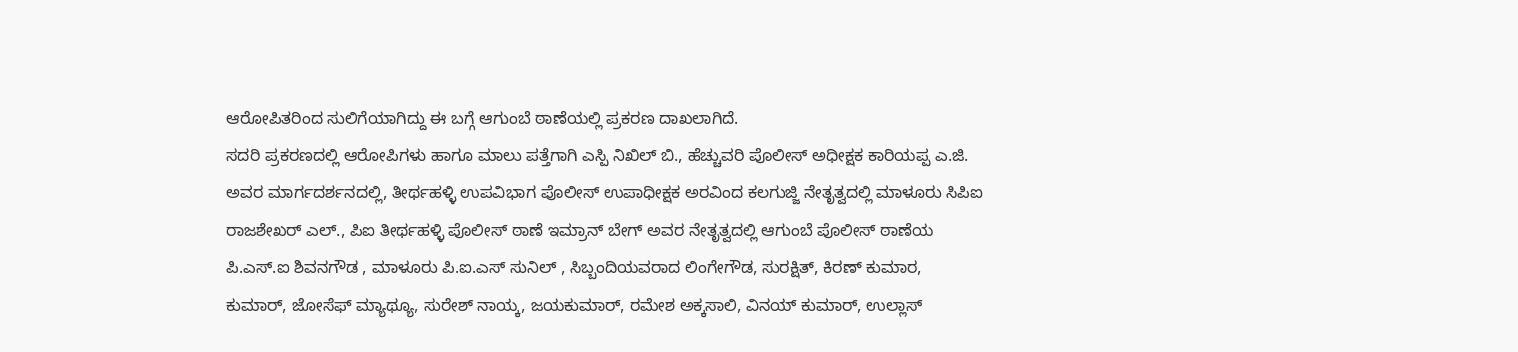ಆರೋಪಿತರಿಂದ ಸುಲಿಗೆಯಾಗಿದ್ದು ಈ ಬಗ್ಗೆ ಆಗುಂಬೆ ಠಾಣೆಯಲ್ಲಿ ಪ್ರಕರಣ ದಾಖಲಾಗಿದೆ.
ಸದರಿ ಪ್ರಕರಣದಲ್ಲಿ ಆರೋಪಿಗಳು ಹಾಗೂ ಮಾಲು ಪತ್ತೆಗಾಗಿ ಎಸ್ಪಿ ನಿಖಿಲ್ ಬಿ., ಹೆಚ್ಚುವರಿ ಪೊಲೀಸ್ ಅಧೀಕ್ಷಕ ಕಾರಿಯಪ್ಪ ಎ.ಜಿ. ಅವರ ಮಾರ್ಗದರ್ಶನದಲ್ಲಿ, ತೀರ್ಥಹಳ್ಳಿ ಉಪವಿಭಾಗ ಪೊಲೀಸ್ ಉಪಾಧೀಕ್ಷಕ ಅರವಿಂದ ಕಲಗುಜ್ಜಿ ನೇತೃತ್ವದಲ್ಲಿ ಮಾಳೂರು ಸಿಪಿಐ ರಾಜಶೇಖರ್ ಎಲ್., ಪಿಐ ತೀರ್ಥಹಳ್ಳಿ ಪೊಲೀಸ್ ಠಾಣೆ ಇಮ್ರಾನ್ ಬೇಗ್ ಅವರ ನೇತೃತ್ವದಲ್ಲಿ ಆಗುಂಬೆ ಪೊಲೀಸ್ ಠಾಣೆಯ ಪಿ.ಎಸ್.ಐ ಶಿವನಗೌಡ , ಮಾಳೂರು ಪಿ.ಐ.ಎಸ್ ಸುನಿಲ್ , ಸಿಬ್ಬಂದಿಯವರಾದ ಲಿಂಗೇಗೌಡ, ಸುರಕ್ಷಿತ್, ಕಿರಣ್ ಕುಮಾರ, ಕುಮಾರ್, ಜೋಸೆಫ್ ಮ್ಯಾಥ್ಯೂ, ಸುರೇಶ್ ನಾಯ್ಕ, ಜಯಕುಮಾರ್, ರಮೇಶ ಅಕ್ಕಸಾಲಿ, ವಿನಯ್ ಕುಮಾರ್, ಉಲ್ಲಾಸ್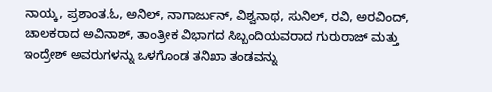ನಾಯ್ಕ, ಪ್ರಶಾಂತ.ಓ, ಅನಿಲ್, ನಾಗಾರ್ಜುನ್, ವಿಶ್ವನಾಥ, ಸುನಿಲ್, ರವಿ, ಅರವಿಂದ್, ಚಾಲಕರಾದ ಅವಿನಾಶ್, ತಾಂತ್ರೀಕ ವಿಭಾಗದ ಸಿಬ್ಬಂದಿಯವರಾದ ಗುರುರಾಜ್ ಮತ್ತು ಇಂದ್ರೇಶ್ ಅವರುಗಳನ್ನು ಒಳಗೊಂಡ ತನಿಖಾ ತಂಡವನ್ನು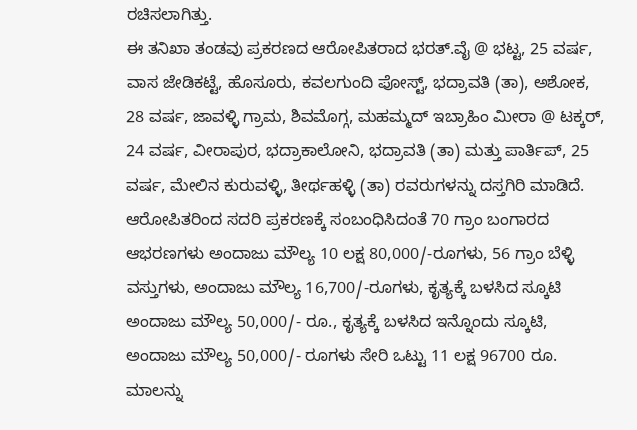ರಚಿಸಲಾಗಿತ್ತು.
ಈ ತನಿಖಾ ತಂಡವು ಪ್ರಕರಣದ ಆರೋಪಿತರಾದ ಭರತ್.ವೈ @ ಭಟ್ಟ, 25 ವರ್ಷ, ವಾಸ ಜೇಡಿಕಟ್ಟೆ, ಹೊಸೂರು, ಕವಲಗುಂದಿ ಪೋಸ್ಟ್, ಭದ್ರಾವತಿ (ತಾ), ಅಶೋಕ, 28 ವರ್ಷ, ಜಾವಳ್ಳಿ ಗ್ರಾಮ, ಶಿವಮೊಗ್ಗ, ಮಹಮ್ಮದ್ ಇಬ್ರಾಹಿಂ ಮೀರಾ @ ಟಕ್ಕರ್, 24 ವರ್ಷ, ವೀರಾಪುರ, ಭದ್ರಾಕಾಲೋನಿ, ಭದ್ರಾವತಿ (ತಾ) ಮತ್ತು ಪಾರ್ತಿಪ್, 25 ವರ್ಷ, ಮೇಲಿನ ಕುರುವಳ್ಳಿ, ತೀರ್ಥಹಳ್ಳಿ (ತಾ) ರವರುಗಳನ್ನು ದಸ್ತಗಿರಿ ಮಾಡಿದೆ.
ಆರೋಪಿತರಿಂದ ಸದರಿ ಪ್ರಕರಣಕ್ಕೆ ಸಂಬಂಧಿಸಿದಂತೆ 70 ಗ್ರಾಂ ಬಂಗಾರದ ಆಭರಣಗಳು ಅಂದಾಜು ಮೌಲ್ಯ 10 ಲಕ್ಷ 80,000/-ರೂಗಳು, 56 ಗ್ರಾಂ ಬೆಳ್ಳಿ ವಸ್ತುಗಳು, ಅಂದಾಜು ಮೌಲ್ಯ 16,700/-ರೂಗಳು, ಕೃತ್ಯಕ್ಕೆ ಬಳಸಿದ ಸ್ಕೂಟಿ ಅಂದಾಜು ಮೌಲ್ಯ 50,000/- ರೂ., ಕೃತ್ಯಕ್ಕೆ ಬಳಸಿದ ಇನ್ನೊಂದು ಸ್ಕೂಟಿ, ಅಂದಾಜು ಮೌಲ್ಯ 50,000/- ರೂಗಳು ಸೇರಿ ಒಟ್ಟು 11 ಲಕ್ಷ 96700 ರೂ. ಮಾಲನ್ನು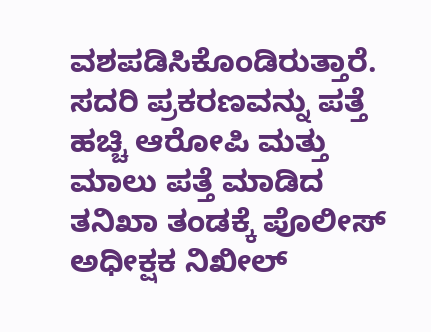ವಶಪಡಿಸಿಕೊಂಡಿರುತ್ತಾರೆ.
ಸದರಿ ಪ್ರಕರಣವನ್ನು ಪತ್ತೆ ಹಚ್ಚಿ ಆರೋಪಿ ಮತ್ತು ಮಾಲು ಪತ್ತೆ ಮಾಡಿದ ತನಿಖಾ ತಂಡಕ್ಕೆ ಪೊಲೀಸ್ ಅಧೀಕ್ಷಕ ನಿಖೀಲ್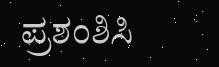ಪ್ರಶಂಶಿಸಿ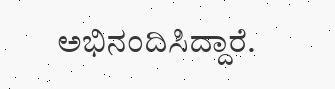ಅಭಿನಂದಿಸಿದ್ದಾರೆ.